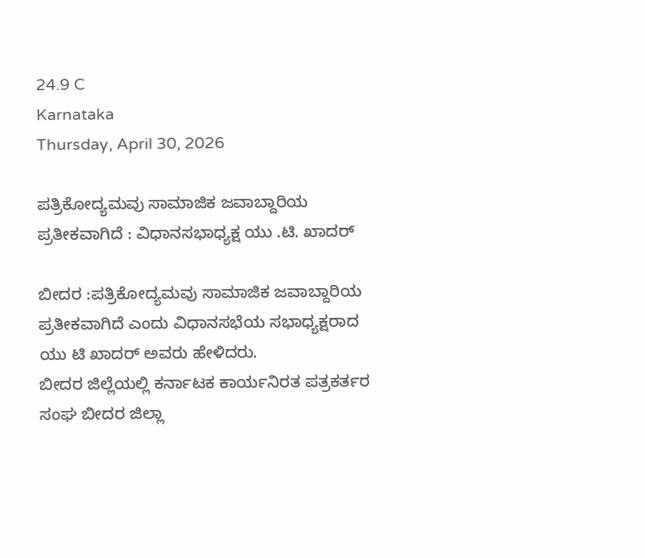24.9 C
Karnataka
Thursday, April 30, 2026

ಪತ್ರಿಕೋದ್ಯಮವು ಸಾಮಾಜಿಕ ಜವಾಬ್ದಾರಿಯ ಪ್ರತೀಕವಾಗಿದೆ : ವಿಧಾನಸಭಾಧ್ಯಕ್ಷ ಯು .ಟಿ. ಖಾದರ್

ಬೀದರ :ಪತ್ರಿಕೋದ್ಯಮವು ಸಾಮಾಜಿಕ ಜವಾಬ್ದಾರಿಯ ಪ್ರತೀಕವಾಗಿದೆ ಎಂದು ವಿಧಾನಸಭೆಯ ಸಭಾಧ್ಯಕ್ಷರಾದ ಯು ಟಿ ಖಾದರ್ ಅವರು ಹೇಳಿದರು.
ಬೀದರ ಜಿಲ್ಲೆಯಲ್ಲಿ ಕರ್ನಾಟಕ ಕಾರ್ಯನಿರತ‌ ಪತ್ರಕರ್ತರ ಸಂಘ ಬೀದರ ಜಿಲ್ಲಾ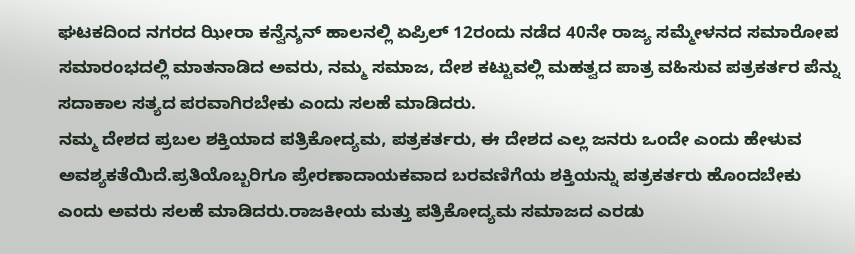ಘಟಕದಿಂದ ನಗರದ ಝೀರಾ ಕನ್ವೆನ್ಶನ್ ಹಾಲನಲ್ಲಿ ಏಪ್ರಿಲ್ 12ರಂದು ನಡೆದ 40ನೇ ರಾಜ್ಯ ಸಮ್ಮೇಳನದ ಸಮಾರೋಪ ಸಮಾರಂಭದಲ್ಲಿ ಮಾತನಾಡಿದ ಅವರು, ನಮ್ಮ ಸಮಾಜ, ದೇಶ ಕಟ್ಟುವಲ್ಲಿ ಮಹತ್ವದ ಪಾತ್ರ ವಹಿಸುವ ಪತ್ರಕರ್ತರ ಪೆನ್ನು ಸದಾಕಾಲ ಸತ್ಯದ ಪರವಾಗಿರಬೇಕು ಎಂದು ಸಲಹೆ ಮಾಡಿದರು.
ನಮ್ಮ ದೇಶದ ಪ್ರಬಲ ಶಕ್ತಿಯಾದ ಪತ್ರಿಕೋದ್ಯಮ, ಪತ್ರಕರ್ತರು, ಈ ದೇಶದ ಎಲ್ಲ ಜನರು ಒಂದೇ ಎಂದು ಹೇಳುವ ಅವಶ್ಯಕತೆಯಿದೆ.ಪ್ರತಿಯೊಬ್ಬರಿಗೂ ಪ್ರೇರಣಾದಾಯಕವಾದ ಬರವಣಿಗೆಯ ಶಕ್ತಿಯನ್ನು ಪತ್ರಕರ್ತರು ಹೊಂದಬೇಕು ಎಂದು ಅವರು ಸಲಹೆ ಮಾಡಿದರು.ರಾಜಕೀಯ ಮತ್ತು ಪತ್ರಿಕೋದ್ಯಮ ಸಮಾಜದ ಎರಡು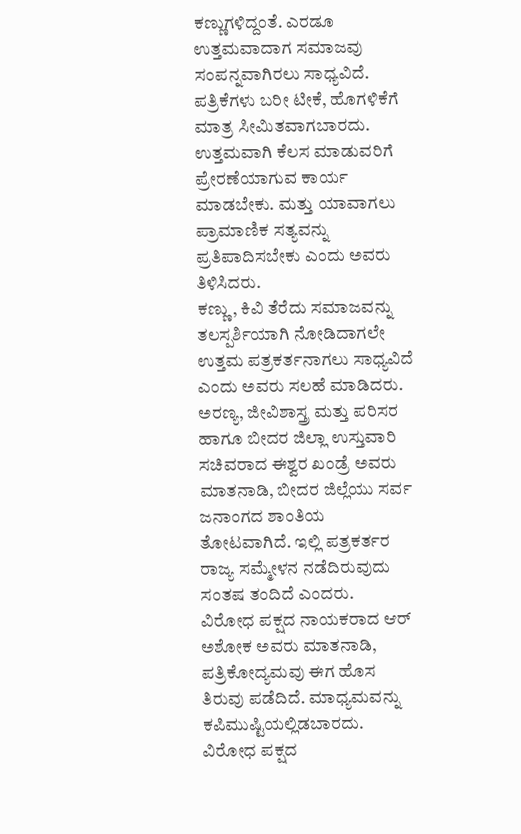ಕಣ್ಣುಗಳಿದ್ದಂತೆ. ಎರಡೂ ಉತ್ತಮವಾದಾಗ ಸಮಾಜವು ಸಂಪನ್ನವಾಗಿರಲು ಸಾಧ್ಯವಿದೆ. ಪತ್ರಿಕೆಗಳು ಬರೀ ಟೀಕೆ, ಹೊಗಳಿಕೆಗೆ ಮಾತ್ರ ಸೀಮಿತವಾಗಬಾರದು. ಉತ್ತಮವಾಗಿ ಕೆಲಸ ಮಾಡುವರಿಗೆ ಪ್ರೇರಣೆಯಾಗುವ ಕಾರ್ಯ ಮಾಡಬೇಕು. ಮತ್ತು ಯಾವಾಗಲು ಪ್ರಾಮಾಣಿಕ ಸತ್ಯವನ್ನು ಪ್ರತಿಪಾದಿಸಬೇಕು ಎಂದು ಅವರು ತಿಳಿಸಿದರು.
ಕಣ್ಣು, ಕಿವಿ ತೆರೆದು ಸಮಾಜವನ್ನು ತಲಸ್ಪರ್ಶಿಯಾಗಿ ನೋಡಿದಾಗಲೇ ಉತ್ತಮ ಪತ್ರಕರ್ತನಾಗಲು ಸಾಧ್ಯವಿದೆ ಎಂದು ಅವರು ಸಲಹೆ ಮಾಡಿದರು.
ಅರಣ್ಯ, ಜೀವಿಶಾಸ್ತ್ರ ಮತ್ತು ಪರಿಸರ ಹಾಗೂ ಬೀದರ ಜಿಲ್ಲಾ ಉಸ್ತುವಾರಿ ಸಚಿವರಾದ ಈಶ್ವರ ಖಂಡ್ರೆ ಅವರು ಮಾತನಾಡಿ, ಬೀದರ ಜಿಲ್ಲೆಯು ಸರ್ವ ಜನಾಂಗದ ಶಾಂತಿಯ ತೋಟವಾಗಿದೆ. ಇಲ್ಲಿ ಪತ್ರಕರ್ತರ ರಾಜ್ಯ ಸಮ್ಮೇಳನ ನಡೆದಿರುವುದು ಸಂತಷ ತಂದಿದೆ ಎಂದರು.
ವಿರೋಧ ಪಕ್ಷದ ‌ನಾಯಕರಾದ ಆರ್ ಅಶೋಕ ಅವರು ಮಾತನಾಡಿ, ಪತ್ರಿಕೋದ್ಯಮವು ಈಗ ಹೊಸ ತಿರುವು ಪಡೆದಿದೆ. ಮಾಧ್ಯಮವನ್ನು ಕಪಿಮುಷ್ಟಿಯಲ್ಲಿಡಬಾರದು. ವಿರೋಧ ಪಕ್ಷದ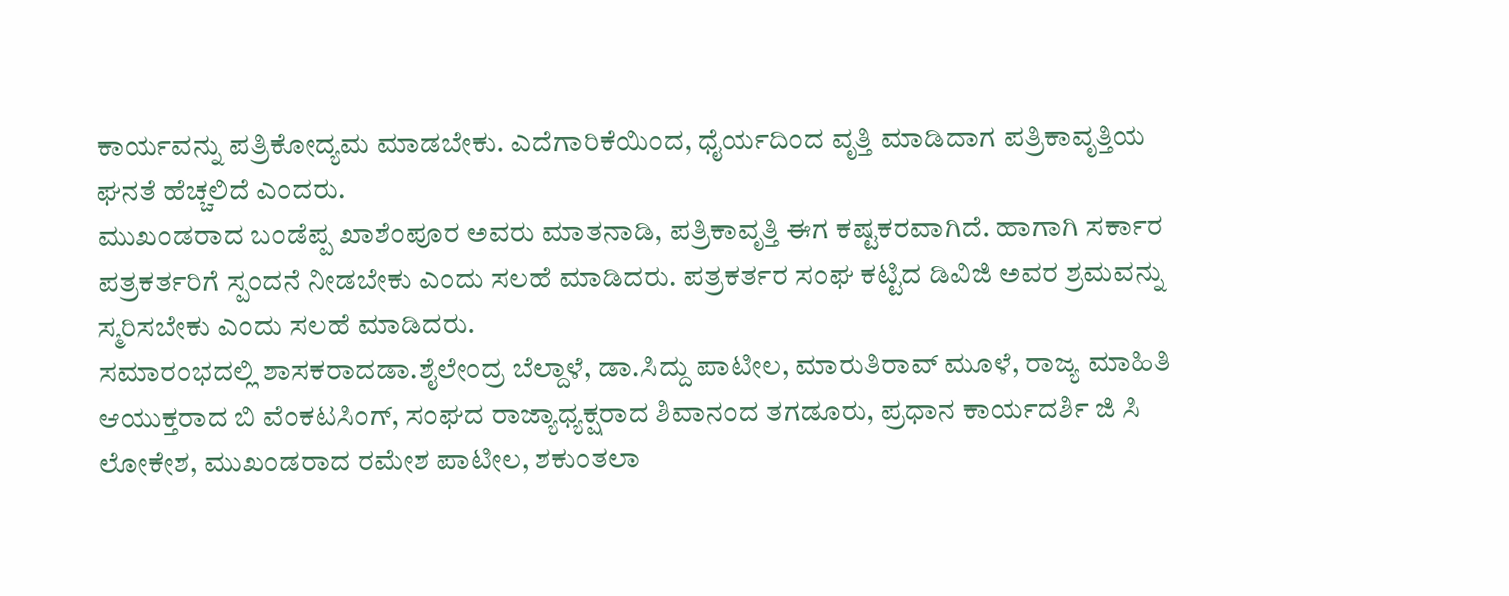ಕಾರ್ಯವನ್ನು ಪತ್ರಿಕೋದ್ಯಮ ಮಾಡಬೇಕು. ಎದೆಗಾರಿಕೆಯಿಂದ, ಧೈರ್ಯದಿಂದ ವೃತ್ತಿ ಮಾಡಿದಾಗ ಪತ್ರಿಕಾವೃತ್ತಿಯ ಘನತೆ ಹೆಚ್ಚಲಿದೆ ಎಂದರು.
ಮುಖಂಡರಾದ ಬಂಡೆಪ್ಪ ಖಾಶೆಂಪೂರ ಅವರು ಮಾತನಾಡಿ, ಪತ್ರಿಕಾವೃತ್ತಿ ಈಗ ಕಷ್ಟಕರವಾಗಿದೆ. ಹಾಗಾಗಿ ಸರ್ಕಾರ ಪತ್ರಕರ್ತರಿಗೆ ಸ್ಪಂದನೆ ನೀಡಬೇಕು ಎಂದು ಸಲಹೆ ಮಾಡಿದರು. ಪತ್ರಕರ್ತರ ಸಂಘ ಕಟ್ಟಿದ ಡಿವಿಜಿ ಅವರ ಶ್ರಮವನ್ನು ಸ್ಮರಿಸಬೇಕು ಎಂದು ಸಲಹೆ ಮಾಡಿದರು.
ಸಮಾರಂಭದಲ್ಲಿ ಶಾಸಕರಾದಡಾ.ಶೈಲೇಂದ್ರ ಬೆಲ್ದಾಳೆ, ಡಾ.ಸಿದ್ದು ಪಾಟೀಲ, ಮಾರುತಿರಾವ್ ಮೂಳೆ, ರಾಜ್ಯ ಮಾಹಿತಿ ಆಯುಕ್ತರಾದ ಬಿ ವೆಂಕಟಸಿಂಗ್, ಸಂಘದ ರಾಜ್ಯಾಧ್ಯಕ್ಷರಾದ ಶಿವಾನಂದ ತಗಡೂರು, ಪ್ರಧಾನ ಕಾರ್ಯದರ್ಶಿ ಜಿ ಸಿ ಲೋಕೇಶ, ಮುಖಂಡರಾದ ರಮೇಶ ಪಾಟೀಲ, ಶಕುಂತಲಾ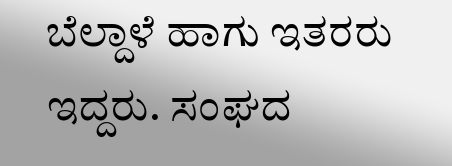ಬೆಲ್ದಾಳೆ ಹಾಗು ಇತರರು ಇದ್ದರು. ಸಂಘದ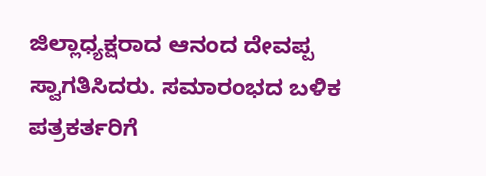ಜಿಲ್ಲಾಧ್ಯಕ್ಷರಾದ ಆನಂದ ದೇವಪ್ಪ ಸ್ವಾಗತಿಸಿದರು. ಸಮಾರಂಭದ ಬಳಿಕ ಪತ್ರಕರ್ತರಿಗೆ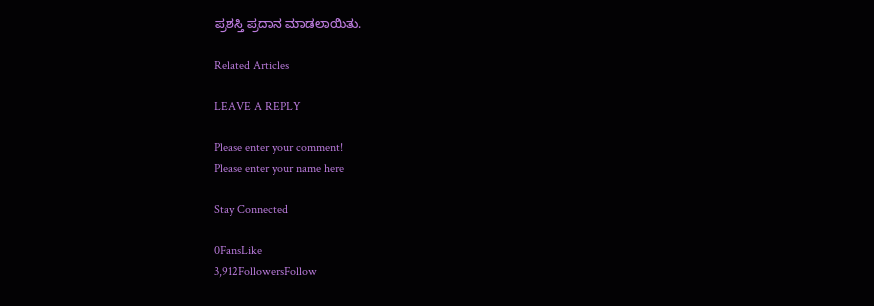ಪ್ರಶಸ್ತಿ ಪ್ರದಾನ ಮಾಡಲಾಯಿತು.

Related Articles

LEAVE A REPLY

Please enter your comment!
Please enter your name here

Stay Connected

0FansLike
3,912FollowersFollow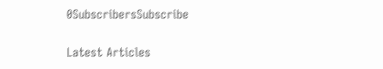0SubscribersSubscribe

Latest Articles